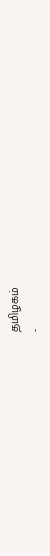தமிழகம்
-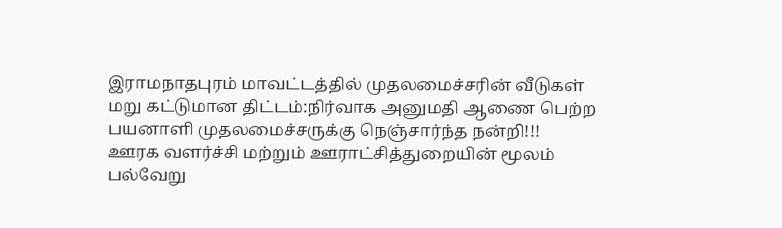இராமநாதபுரம் மாவட்டத்தில் முதலமைச்சரின் வீடுகள் மறு கட்டுமான திட்டம்:நிர்வாக அனுமதி ஆணை பெற்ற பயனாளி முதலமைச்சருக்கு நெஞ்சார்ந்த நன்றி!!!
ஊரக வளர்ச்சி மற்றும் ஊராட்சித்துறையின் மூலம் பல்வேறு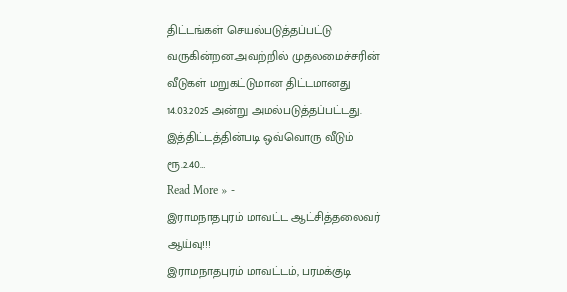திட்டங்கள் செயல்படுத்தப்பட்டு வருகின்றன.அவற்றில் முதலமைச்சரின் வீடுகள் மறுகட்டுமான திட்டமானது 14.03.2025 அன்று அமல்படுத்தப்பட்டது. இத்திட்டத்தின்படி ஒவ்வொரு வீடும் ரூ.2.40…
Read More » -
இராமநாதபுரம் மாவட்ட ஆட்சித்தலைவர் ஆய்வு!!!
இராமநாதபுரம் மாவட்டம், பரமக்குடி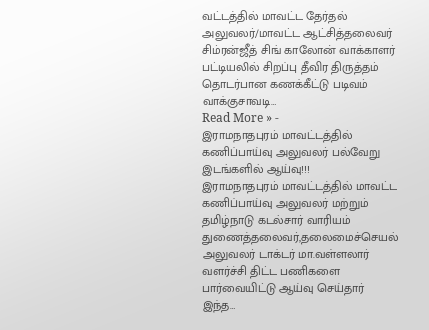வட்டத்தில் மாவட்ட தேர்தல் அலுவலர்/மாவட்ட ஆட்சித்தலைவர் சிம்ரன்ஜீத் சிங் காலோன் வாக்காளர் பட்டியலில் சிறப்பு தீவிர திருத்தம் தொடர்பான கணக்கீட்டு படிவம் வாக்குசாவடி…
Read More » -
இராமநாதபுரம் மாவட்டத்தில் கணிப்பாய்வு அலுவலர் பல்வேறு இடங்களில் ஆய்வு!!!
இராமநாதபுரம் மாவட்டத்தில் மாவட்ட கணிப்பாய்வு அலுவலர் மற்றும் தமிழ்நாடு கடல்சார் வாரியம் துணைத்தலைவர்,தலைமைச்செயல் அலுவலர் டாக்டர் மா.வள்ளலார் வளர்ச்சி திட்ட பணிகளை பார்வையிட்டு ஆய்வு செய்தார் இந்த…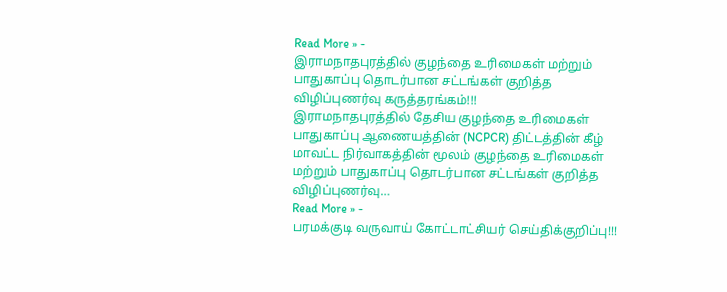Read More » -
இராமநாதபுரத்தில் குழந்தை உரிமைகள் மற்றும் பாதுகாப்பு தொடர்பான சட்டங்கள் குறித்த விழிப்புணர்வு கருத்தரங்கம்!!!
இராமநாதபுரத்தில் தேசிய குழந்தை உரிமைகள் பாதுகாப்பு ஆணையத்தின் (NCPCR) திட்டத்தின் கீழ் மாவட்ட நிர்வாகத்தின் மூலம் குழந்தை உரிமைகள் மற்றும் பாதுகாப்பு தொடர்பான சட்டங்கள் குறித்த விழிப்புணர்வு…
Read More » -
பரமக்குடி வருவாய் கோட்டாட்சியர் செய்திக்குறிப்பு!!!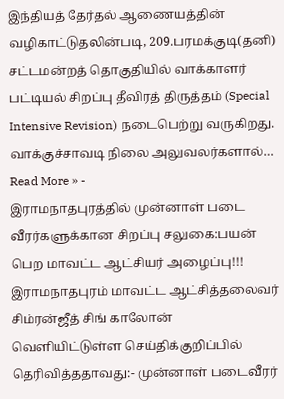இந்தியத் தேர்தல் ஆணையத்தின் வழிகாட்டுதலின்படி, 209.பரமக்குடி(தனி) சட்டமன்றத் தொகுதியில் வாக்காளர் பட்டியல் சிறப்பு தீவிரத் திருத்தம் (Special Intensive Revision) நடைபெற்று வருகிறது. வாக்குச்சாவடி நிலை அலுவலர்களால்…
Read More » -
இராமநாதபுரத்தில் முன்னாள் படை வீரர்களுக்கான சிறப்பு சலுகை:பயன் பெற மாவட்ட ஆட்சியர் அழைப்பு!!!
இராமநாதபுரம் மாவட்ட ஆட்சித்தலைவர் சிம்ரன்ஜீத் சிங் காலோன் வெளியிட்டுள்ள செய்திக்குறிப்பில் தெரிவித்ததாவது:- முன்னாள் படைவீரர்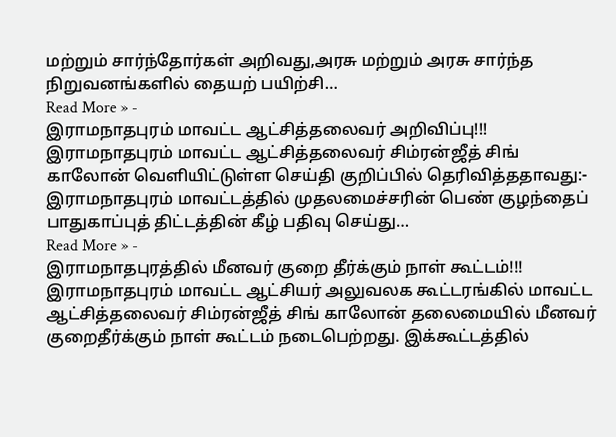மற்றும் சார்ந்தோர்கள் அறிவது,அரசு மற்றும் அரசு சார்ந்த நிறுவனங்களில் தையற் பயிற்சி…
Read More » -
இராமநாதபுரம் மாவட்ட ஆட்சித்தலைவர் அறிவிப்பு!!!
இராமநாதபுரம் மாவட்ட ஆட்சித்தலைவர் சிம்ரன்ஜீத் சிங் காலோன் வெளியிட்டுள்ள செய்தி குறிப்பில் தெரிவித்ததாவது:- இராமநாதபுரம் மாவட்டத்தில் முதலமைச்சரின் பெண் குழந்தைப் பாதுகாப்புத் திட்டத்தின் கீழ் பதிவு செய்து…
Read More » -
இராமநாதபுரத்தில் மீனவர் குறை தீர்க்கும் நாள் கூட்டம்!!!
இராமநாதபுரம் மாவட்ட ஆட்சியர் அலுவலக கூட்டரங்கில் மாவட்ட ஆட்சித்தலைவர் சிம்ரன்ஜீத் சிங் காலோன் தலைமையில் மீனவர் குறைதீர்க்கும் நாள் கூட்டம் நடைபெற்றது. இக்கூட்டத்தில்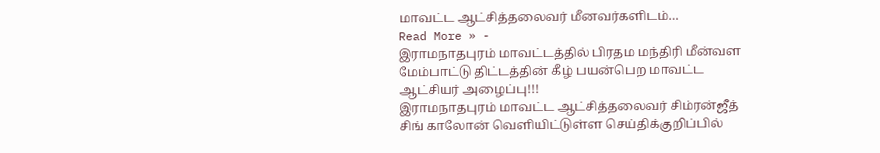மாவட்ட ஆட்சித்தலைவர் மீனவர்களிடம்…
Read More » -
இராமநாதபுரம் மாவட்டத்தில் பிரதம மந்திரி மீன்வள மேம்பாட்டு திட்டத்தின் கீழ் பயன்பெற மாவட்ட ஆட்சியர் அழைப்பு!!!
இராமநாதபுரம் மாவட்ட ஆட்சித்தலைவர் சிம்ரன்ஜீத் சிங் காலோன் வெளியிட்டுள்ள செய்திக்குறிப்பில்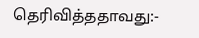தெரிவித்ததாவது:-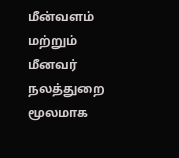மீன்வளம் மற்றும் மீனவர் நலத்துறை மூலமாக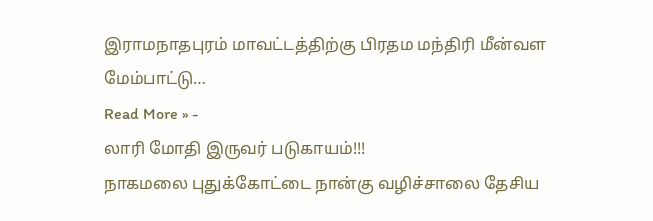இராமநாதபுரம் மாவட்டத்திற்கு பிரதம மந்திரி மீன்வள மேம்பாட்டு…
Read More » -
லாரி மோதி இருவர் படுகாயம்!!!
நாகமலை புதுக்கோட்டை நான்கு வழிச்சாலை தேசிய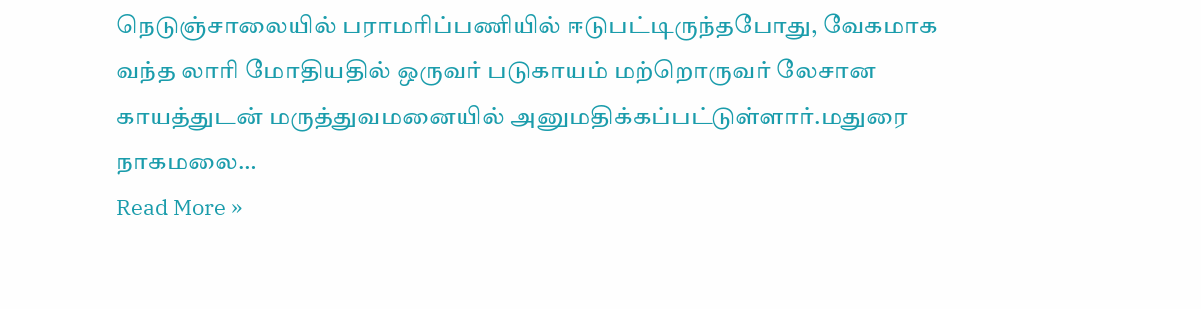நெடுஞ்சாலையில் பராமரிப்பணியில் ஈடுபட்டிருந்தபோது, வேகமாக வந்த லாரி மோதியதில் ஒருவர் படுகாயம் மற்றொருவர் லேசான காயத்துடன் மருத்துவமனையில் அனுமதிக்கப்பட்டுள்ளார்.மதுரை நாகமலை…
Read More »